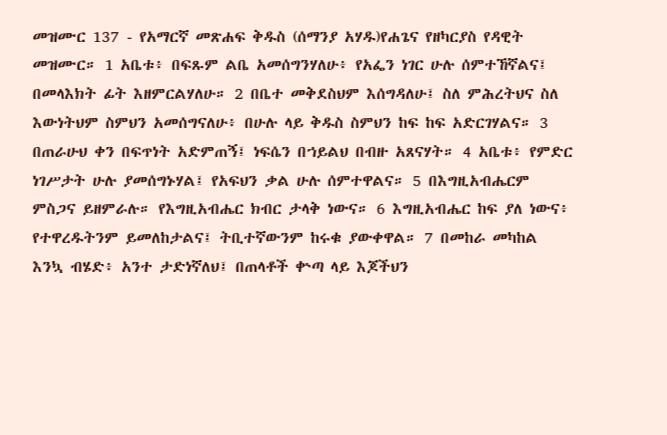መዝሙር 137 - የአማርኛ መጽሐፍ ቅዱስ (ሰማንያ አሃዱ)የሐጌና የዘካርያስ የዳዊት መዝሙር። 1 አቤቱ፥ በፍጹም ልቤ አመሰግንሃለሁ፥ የአፌን ነገር ሁሉ ሰምተኸኛልና፤ በመላእክት ፊት እዘምርልሃለሁ። 2 በቤተ መቅደስህም እሰግዳለሁ፤ ስለ ምሕረትህና ስለ እውነትህም ስምህን አመሰግናለሁ፥ በሁሉ ላይ ቅዱስ ስምህን ከፍ ከፍ አድርገሃልና። 3 በጠራሁህ ቀን በፍጥነት አድምጠኝ፤ ነፍሴን በኀይልህ በብዙ አጸናሃት። 4 አቤቱ፥ የምድር ነገሥታት ሁሉ ያመሰግኑሃል፤ የአፍህን ቃል ሁሉ ሰምተዋልና። 5 በእግዚአብሔርም ምስጋና ይዘምራሉ። የእግዚአብሔር ክብር ታላቅ ነውና። 6 እግዚአብሔር ከፍ ያለ ነውና፥ የተዋረዱትንም ይመለከታልና፤ ትቢተኛውንም ከሩቁ ያውቀዋል። 7 በመከራ መካከል እንኳ ብሄድ፥ አንተ ታድነኛለህ፤ በጠላቶች ቍጣ ላይ እጆችህን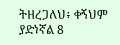ትዘረጋለህ፥ ቀኝህም ያድነኛል 8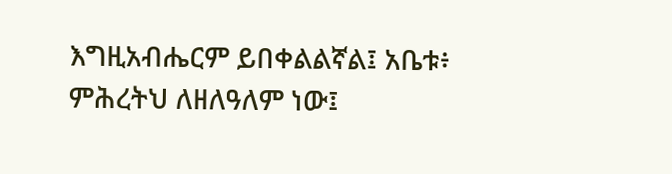እግዚአብሔርም ይበቀልልኛል፤ አቤቱ፥ ምሕረትህ ለዘለዓለም ነው፤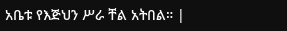አቤቱ የእጅህን ሥራ ቸል አትበል። |